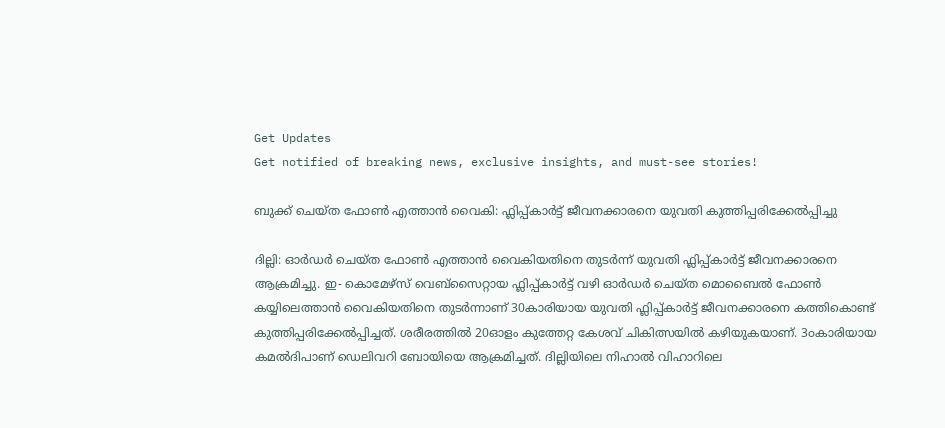Get Updates
Get notified of breaking news, exclusive insights, and must-see stories!

ബുക്ക് ചെയ്ത ഫോണ്‍ എത്താന്‍ വൈകി: ഫ്ലിപ്പ്കാര്‍ട്ട് ജീവനക്കാരനെ യുവതി കുത്തിപ്പരിക്കേല്‍പ്പിച്ചു

ദില്ലി: ഓര്‍ഡര്‍ ചെയ്ത ഫോണ്‍ എത്താന്‍ വൈകിയതിനെ തുടര്‍ന്ന് യുവതി ഫ്ലിപ്പ്കാര്‍ട്ട് ജീവനക്കാരനെ ആക്രമിച്ചു. ഇ- കൊമേഴ്സ് വെബ്സൈറ്റായ ഫ്ലിപ്പ്കാര്‍ട്ട് വഴി ഓര്‍ഡര്‍ ചെയ്ത മൊബൈല്‍ ഫോണ്‍ കയ്യിലെത്താന്‍ വൈകിയതിനെ തുടര്‍ന്നാണ് 30കാരിയായ യുവതി ഫ്ലിപ്പ്കാര്‍ട്ട് ജീവനക്കാരനെ കത്തികൊണ്ട് കുത്തിപ്പരിക്കേല്‍പ്പിച്ചത്. ശരീരത്തില്‍ 20ഓളം കുത്തേറ്റ കേശവ് ചികിത്സയില്‍ കഴിയുകയാണ്. 3൦കാരിയായ കമല്‍ദിപാണ് ഡെലിവറി ബോയിയെ ആക്രമിച്ചത്. ദില്ലിയിലെ നിഹാല്‍ വിഹാറിലെ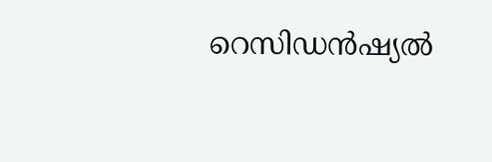റെസി‍‍ഡ‍ന്‍ഷ്യല്‍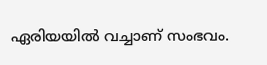ഏരിയയില്‍ വച്ചാണ് സംഭവം.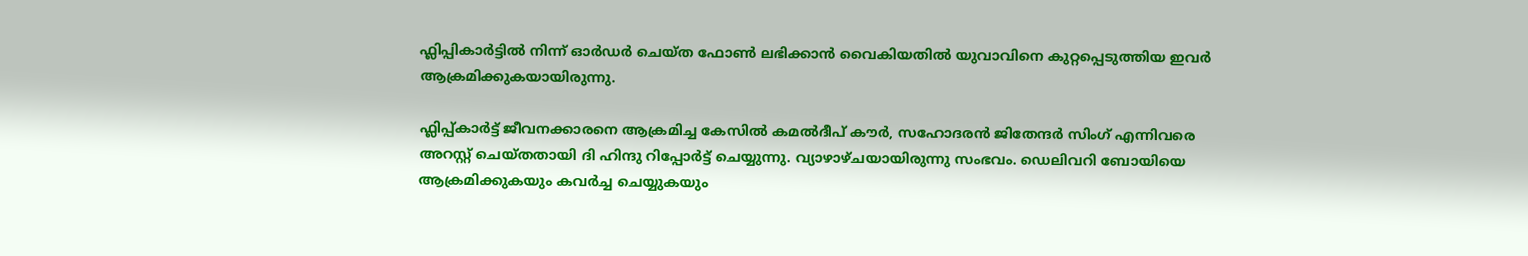ഫ്ലിപ്പികാര്‍ട്ടില്‍ നിന്ന് ഓര്‍ഡര്‍ ചെയ്ത ഫോണ്‍ ലഭിക്കാന്‍ വൈകിയതില്‍ യുവാവിനെ കുറ്റപ്പെടുത്തിയ ഇവര്‍ ആക്രമിക്കുകയായിരുന്നു.

ഫ്ലിപ്പ്കാര്‍ട്ട് ജീവനക്കാരനെ ആക്രമിച്ച കേസില്‍ കമല്‍ദീപ് കൗര്‍, സഹോദരന്‍ ജിതേന്ദര്‍ സിംഗ് എന്നിവരെ അറസ്റ്റ് ചെയ്തതായി ദി ഹിന്ദു റിപ്പോര്‍ട്ട് ചെയ്യുന്നു. വ്യാഴാഴ്ചയായിരുന്നു സംഭവം. ഡെലിവറി ബോയിയെ ആക്രമിക്കുകയും കവര്‍ച്ച ചെയ്യുകയും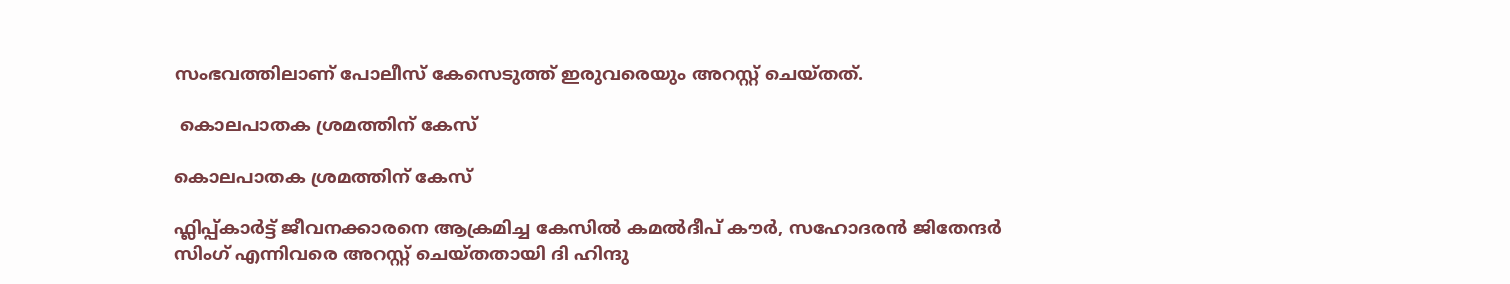സംഭവത്തിലാണ് പോലീസ് കേസെടുത്ത് ഇരുവരെയും അറസ്റ്റ് ചെയ്തത്.

 കൊലപാതക ശ്രമത്തിന് കേസ്

കൊലപാതക ശ്രമത്തിന് കേസ്

ഫ്ലിപ്പ്കാര്‍ട്ട് ജീവനക്കാരനെ ആക്രമിച്ച കേസില്‍ കമല്‍ദീപ് കൗര്‍, സഹോദരന്‍ ജിതേന്ദര്‍ സിംഗ് എന്നിവരെ അറസ്റ്റ് ചെയ്തതായി ദി ഹിന്ദു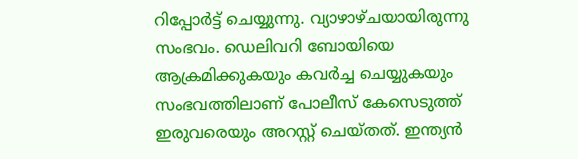റിപ്പോര്‍ട്ട് ചെയ്യുന്നു. വ്യാഴാഴ്ചയായിരുന്നു സംഭവം. ഡെലിവറി ബോയിയെ ആക്രമിക്കുകയും കവര്‍ച്ച ചെയ്യുകയും സംഭവത്തിലാണ് പോലീസ് കേസെടുത്ത് ഇരുവരെയും അറസ്റ്റ് ചെയ്തത്. ഇന്ത്യന്‍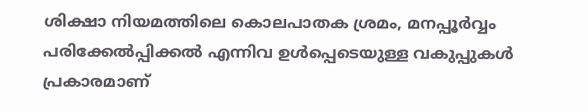ശിക്ഷാ നിയമത്തിലെ കൊലപാതക ശ്രമം, മനപ്പൂര്‍വ്വം പരിക്കേല്‍പ്പിക്കല്‍ എന്നിവ ഉള്‍പ്പെടെയുള്ള വകുപ്പുകള്‍ പ്രകാരമാണ്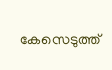കേസെടുത്ത്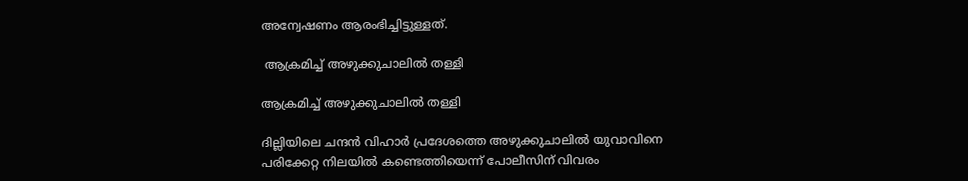അന്വേഷണം ആരംഭിച്ചിട്ടുള്ളത്.

 ആക്രമിച്ച് അഴുക്കുചാലില്‍ തള്ളി

ആക്രമിച്ച് അഴുക്കുചാലില്‍ തള്ളി

ദില്ലിയിലെ ചന്ദന്‍ വിഹാര്‍ പ്രദേശത്തെ അഴുക്കുചാലില്‍ യുവാവിനെ പരിക്കേറ്റ നിലയില്‍ കണ്ടെത്തിയെന്ന് പോലീസിന് വിവരം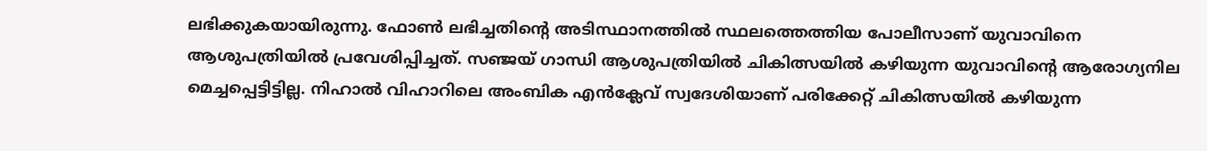ലഭിക്കുകയായിരുന്നു. ഫോണ്‍ ലഭിച്ചതിന്റെ അടിസ്ഥാനത്തില്‍ സ്ഥലത്തെത്തിയ പോലീസാണ് യുവാവിനെ ആശുപത്രിയില്‍ പ്രവേശിപ്പിച്ചത്. സഞ്ജയ് ഗാന്ധി ആശുപത്രിയില്‍ ചികിത്സയില്‍ കഴിയുന്ന യുവാവിന്റെ ആരോഗ്യനില മെച്ചപ്പെട്ടിട്ടില്ല. നിഹാല്‍ വിഹാറിലെ അംബിക എന്‍ക്ലേവ് സ്വദേശിയാണ് പരിക്കേറ്റ് ചികിത്സയില്‍ കഴിയുന്ന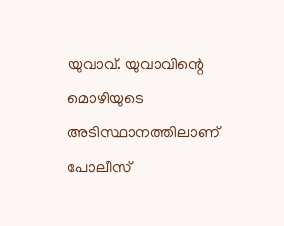യുവാവ്. യുവാവിന്റെ മൊഴിയുടെ അടിസ്ഥാനത്തിലാണ് പോലീസ്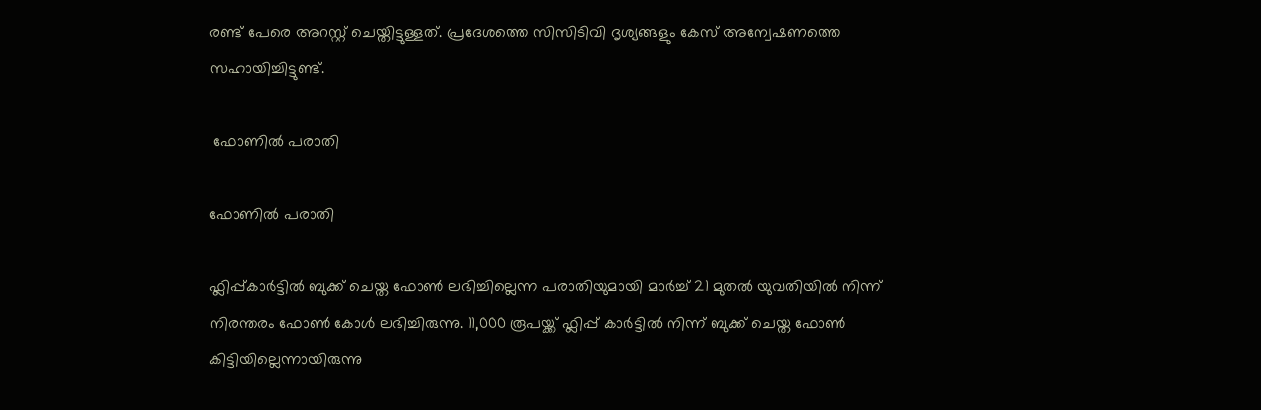രണ്ട് പേരെ അറസ്റ്റ് ചെയ്തിട്ടുള്ളത്. പ്രദേശത്തെ സിസിടിവി ദൃശ്യങ്ങളും കേസ് അന്വേഷണത്തെ സഹായിച്ചിട്ടുണ്ട്.

 ഫോണില്‍ പരാതി

ഫോണില്‍ പരാതി

ഫ്ലിപ്പ്കാര്‍ട്ടില്‍ ബുക്ക് ചെയ്ത ഫോണ്‍ ലഭിച്ചില്ലെന്ന പരാതിയുമായി മാര്‍ച്ച് 21 മുതല്‍ യുവതിയില്‍ നിന്ന് നിരന്തരം ഫോണ്‍ കോള്‍ ലഭിച്ചിരുന്നു. 11,000 രൂപയ്ക്ക് ഫ്ലിപ്പ് കാര്‍ട്ടില്‍ നിന്ന് ബുക്ക് ചെയ്ത ഫോണ്‍ കിട്ടിയില്ലെന്നായിരുന്നു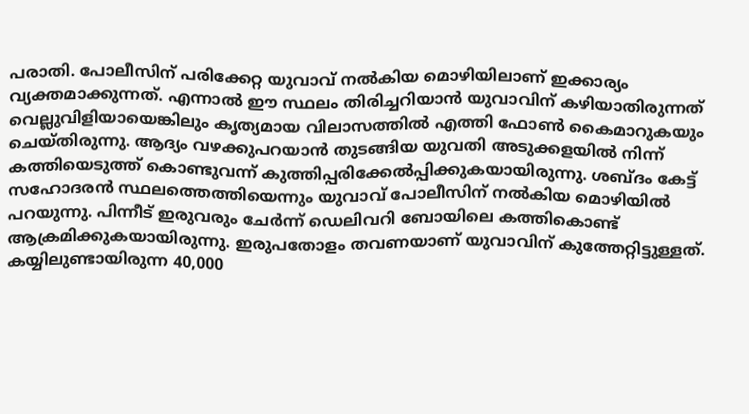പരാതി. പോലീസിന് പരിക്കേറ്റ യുവാവ് നല്‍കിയ മൊഴിയിലാണ് ഇക്കാര്യം വ്യക്തമാക്കുന്നത്. എന്നാല്‍ ഈ സ്ഥലം തിരിച്ചറിയാന്‍ യുവാവിന് കഴിയാതിരുന്നത് വെല്ലുവിളിയായെങ്കിലും കൃത്യമായ വിലാസത്തില്‍ എത്തി ഫോണ്‍ കൈമാറുകയും ചെയ്തിരുന്നു. ആദ്യം വഴക്കുപറയാന്‍ തുടങ്ങിയ യുവതി അടുക്കളയില്‍ നിന്ന് കത്തിയെടുത്ത് കൊണ്ടുവന്ന് കുത്തിപ്പരിക്കേല്‍പ്പിക്കുകയായിരുന്നു. ശബ്ദം കേട്ട് സഹോദരന്‍ സ്ഥലത്തെത്തിയെന്നും യുവാവ് പോലീസിന് നല്‍കിയ മൊഴിയില്‍ പറയുന്നു. പിന്നീട് ഇരുവരും ചേര്‍ന്ന് ഡെലിവറി ബോയിലെ കത്തികൊണ്ട് ആക്രമിക്കുകയായിരുന്നു. ഇരുപതോളം തവണയാണ് യുവാവിന് കുത്തേറ്റിട്ടുള്ളത്. കയ്യിലുണ്ടായിരുന്ന 40,000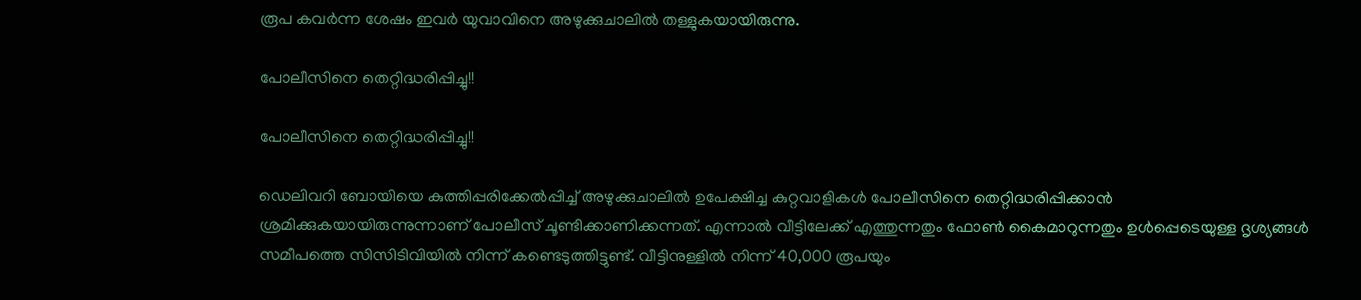രൂപ കവര്‍ന്ന ശേഷം ഇവര്‍ യുവാവിനെ അഴുക്കുചാലില്‍ തള്ളുകയായിരുന്നു.

പോലീസിനെ തെറ്റിദ്ധരിപ്പിച്ചു!!

പോലീസിനെ തെറ്റിദ്ധരിപ്പിച്ചു!!

ഡെലിവറി ബോയിയെ കുത്തിപ്പരിക്കേല്‍പ്പിച്ച് അഴുക്കുചാലില്‍ ഉപേക്ഷിച്ച കുറ്റവാളികള്‍ പോലീസിനെ തെറ്റിദ്ധരിപ്പിക്കാന്‍ ശ്രമിക്കുകയായിരുന്നുന്നാണ് പോലീസ് ചൂണ്ടിക്കാണിക്കന്നത്. എന്നാല്‍ വീട്ടിലേക്ക് എത്തുന്നതും ഫോണ്‍ കൈമാറുന്നതും ഉള്‍പ്പെടെയുള്ള ദൃശ്യങ്ങള്‍ സമീപത്തെ സിസിടിവിയില്‍ നിന്ന് കണ്ടെടുത്തിട്ടുണ്ട്. വീട്ടിനുള്ളില്‍ നിന്ന് 40,000 രൂപയും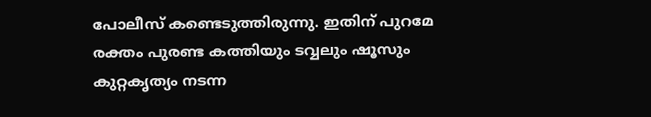പോലീസ് കണ്ടെടുത്തിരുന്നു. ഇതിന് പുറമേ രക്തം പുരണ്ട കത്തിയും ടവ്വലും ഷൂസും കുറ്റകൃത്യം നടന്ന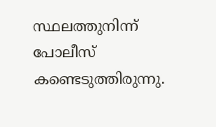സ്ഥലത്തുനിന്ന് പോലീസ് കണ്ടെടുത്തിരുന്നു.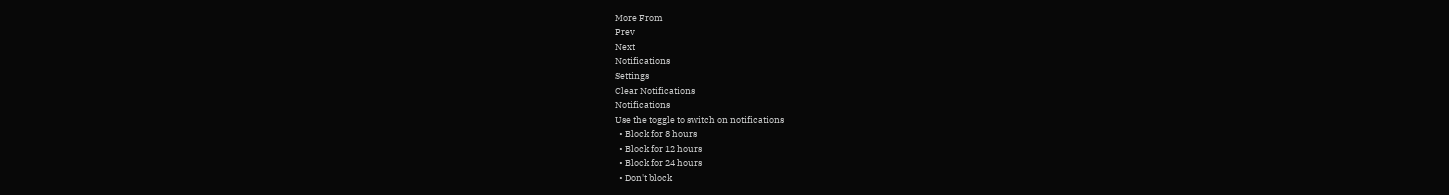More From
Prev
Next
Notifications
Settings
Clear Notifications
Notifications
Use the toggle to switch on notifications
  • Block for 8 hours
  • Block for 12 hours
  • Block for 24 hours
  • Don't block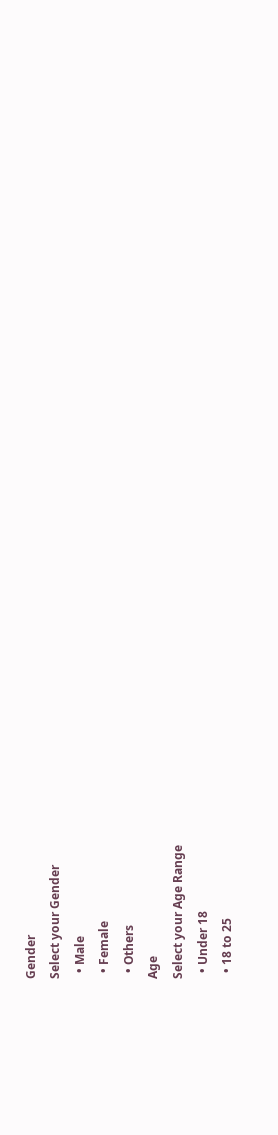Gender
Select your Gender
  • Male
  • Female
  • Others
Age
Select your Age Range
  • Under 18
  • 18 to 25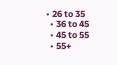• 26 to 35
  • 36 to 45
  • 45 to 55
  • 55+